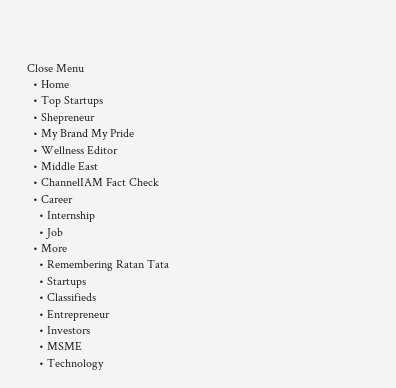Close Menu
  • Home
  • Top Startups
  • Shepreneur
  • My Brand My Pride
  • Wellness Editor
  • Middle East
  • ChannelIAM Fact Check
  • Career
    • Internship
    • Job
  • More
    • Remembering Ratan Tata
    • Startups
    • Classifieds
    • Entrepreneur
    • Investors
    • MSME
    • Technology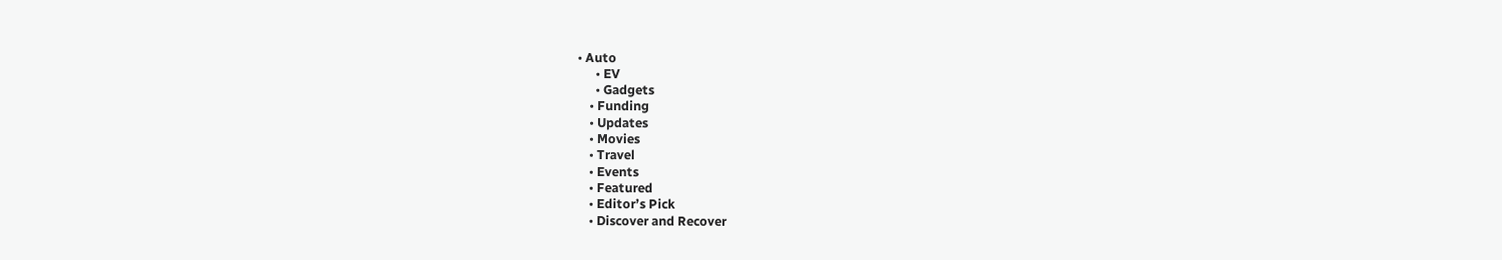• Auto
      • EV
      • Gadgets
    • Funding
    • Updates
    • Movies
    • Travel
    • Events
    • Featured
    • Editor’s Pick
    • Discover and Recover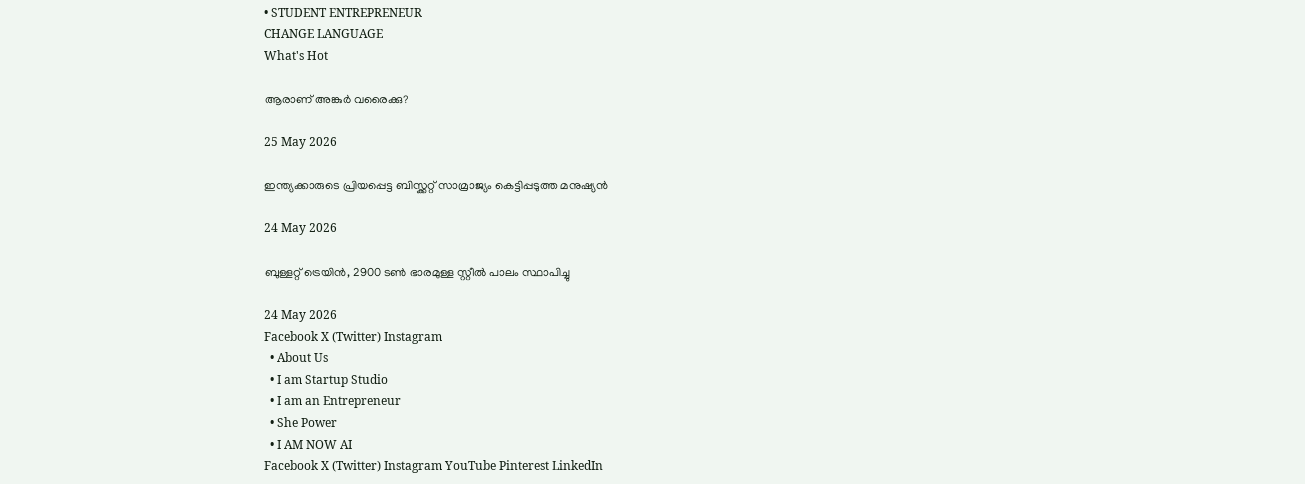• STUDENT ENTREPRENEUR
CHANGE LANGUAGE
What's Hot

ആരാണ് അങ്കുർ വരൈക്കു?

25 May 2026

ഇന്ത്യക്കാരുടെ പ്രിയപ്പെട്ട ബിസ്ക്കറ്റ് സാമ്രാജ്യം കെട്ടിപ്പടുത്ത മനുഷ്യൻ

24 May 2026

ബുള്ളറ്റ് ട്രെയിൻ, 2900 ടൺ ഭാരമുള്ള സ്റ്റീൽ പാലം സ്ഥാപിച്ചു

24 May 2026
Facebook X (Twitter) Instagram
  • About Us
  • I am Startup Studio
  • I am an Entrepreneur
  • She Power
  • I AM NOW AI
Facebook X (Twitter) Instagram YouTube Pinterest LinkedIn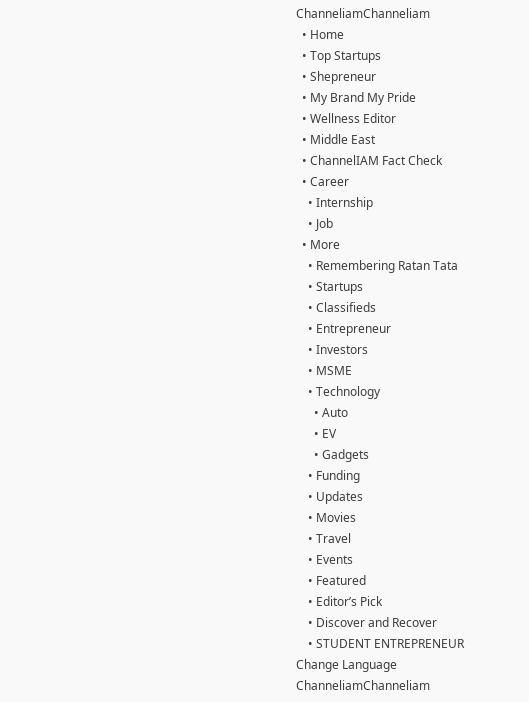ChanneliamChanneliam
  • Home
  • Top Startups
  • Shepreneur
  • My Brand My Pride
  • Wellness Editor
  • Middle East
  • ChannelIAM Fact Check
  • Career
    • Internship
    • Job
  • More
    • Remembering Ratan Tata
    • Startups
    • Classifieds
    • Entrepreneur
    • Investors
    • MSME
    • Technology
      • Auto
      • EV
      • Gadgets
    • Funding
    • Updates
    • Movies
    • Travel
    • Events
    • Featured
    • Editor’s Pick
    • Discover and Recover
    • STUDENT ENTREPRENEUR
Change Language
ChanneliamChanneliam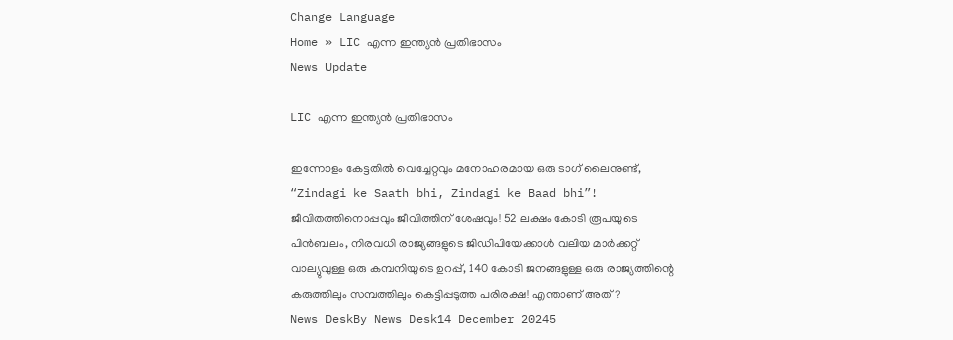Change Language
Home » LIC എന്ന ഇന്ത്യൻ പ്രതിഭാസം
News Update

LIC എന്ന ഇന്ത്യൻ പ്രതിഭാസം

ഇന്നോളം കേട്ടതിൽ വെച്ചേറ്റവും മനോഹരമായ ഒരു ടാഗ് ലൈനുണ്ട്, “Zindagi ke Saath bhi, Zindagi ke Baad bhi”! ജീവിതത്തിനൊപ്പവും ജീവിത്തിന് ശേഷവും! 52 ലക്ഷം കോടി രൂപയുടെ പിൻബലം, നിരവധി രാജ്യങ്ങളുടെ ജിഡിപിയേക്കാൾ വലിയ മാർക്കറ്റ് വാല്യുവുള്ള ഒരു കമ്പനിയുടെ ഉറപ്പ്, 140 കോടി ജനങ്ങളുള്ള ഒരു രാജ്യത്തിന്റെ കരുത്തിലും സമ്പത്തിലും കെട്ടിപ്പടുത്ത പരിരക്ഷ! എന്താണ് അത്?
News DeskBy News Desk14 December 20245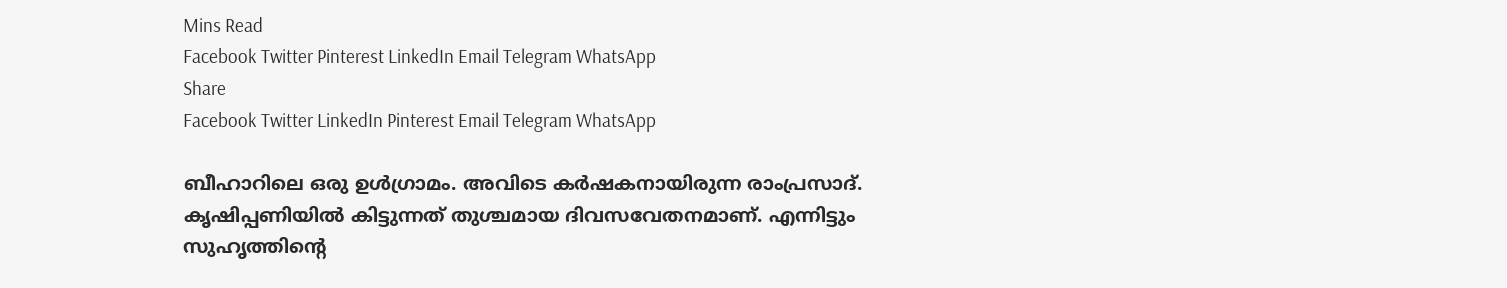Mins Read
Facebook Twitter Pinterest LinkedIn Email Telegram WhatsApp
Share
Facebook Twitter LinkedIn Pinterest Email Telegram WhatsApp

ബീഹാറിലെ ഒരു ഉൾഗ്രാമം. അവിടെ കർഷകനായിരുന്ന രാംപ്രസാദ്. കൃഷിപ്പണിയിൽ കിട്ടുന്നത് തുശ്ചമായ ദിവസവേതനമാണ്. എന്നിട്ടും സുഹൃത്തിന്റെ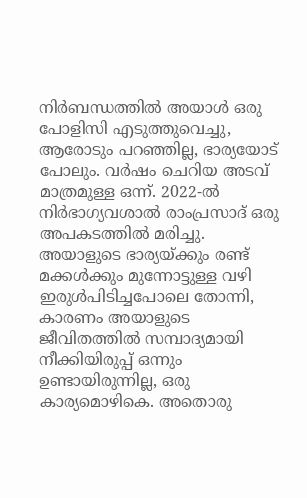നിർബന്ധത്തിൽ അയാൾ ഒരു പോളിസി എടുത്തുവെച്ചു, ആരോടും പറഞ്ഞില്ല, ഭാര്യയോട് പോലും. വർഷം ചെറിയ അടവ് മാത്രമുള്ള ഒന്ന്. 2022-ൽ നിർഭാഗ്യവശാൽ രാംപ്രസാദ് ഒരു അപകടത്തിൽ മരിച്ചു. അയാളുടെ ഭാര്യയ്ക്കും രണ്ട് മക്കൾക്കും മുന്നോട്ടുള്ള വഴി ഇരുൾപിടിച്ചപോലെ തോന്നി, കാരണം അയാളുടെ ജീവിതത്തിൽ സമ്പാദ്യമായി നീക്കിയിരുപ്പ് ഒന്നും ഉണ്ടായിരുന്നില്ല, ഒരു കാര്യമൊഴികെ. അതൊരു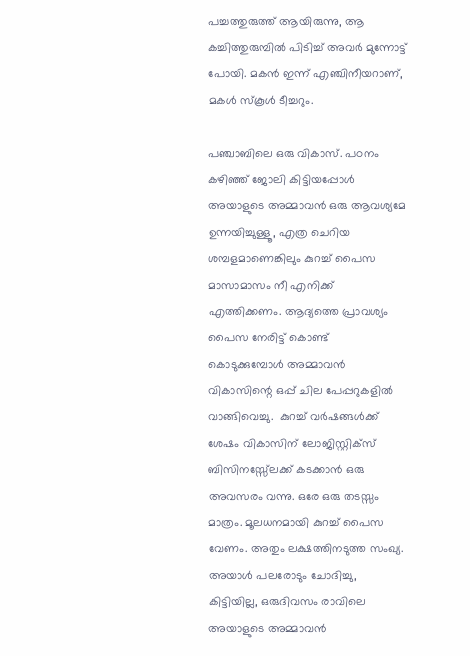പച്ചത്തുരുത്ത് ആയിരുന്നു, ആ കച്ചിത്തുരുമ്പിൽ പിടിച്ച് അവർ മുന്നോട്ട് പോയി. മകൻ ഇന്ന് എഞ്ചിനീയറാണ്, മകൾ സ്കൂൾ ടീച്ചറും.

പഞ്ചാബിലെ ഒരു വികാസ്. പഠനം കഴിഞ്ഞ് ജോലി കിട്ടിയപ്പോൾ അയാളുടെ അമ്മാവൻ ഒരു ആവശ്യമേ ഉന്നയിച്ചുള്ളൂ, എത്ര ചെറിയ ശമ്പളമാണെങ്കിലും കുറച്ച് പൈസ മാസാമാസം നീ എനിക്ക് എത്തിക്കണം. ആദ്യത്തെ പ്രാവശ്യം പൈസ നേരിട്ട് കൊണ്ട് കൊടുക്കുമ്പോൾ അമ്മാവൻ വികാസിന്റെ ഒപ്പ് ചില പേപ്പറുകളിൽ വാങ്ങിവെച്ചു.  കുറച്ച് വർഷങ്ങൾക്ക് ശേഷം വികാസിന് ലോജിസ്റ്റിക്സ് ബിസിനസ്സ്ലേക്ക് കടക്കാൻ ഒരു അവസരം വന്നു. ഒരേ ഒരു തടസ്സം മാത്രം. മൂലധനമായി കുറച്ച് പൈസ വേണം. അതും ലക്ഷത്തിനടുത്ത സംഖ്യ. അയാൾ പലരോടും ചോദിച്ചു, കിട്ടിയില്ല, ഒരുദിവസം രാവിലെ അയാളുടെ അമ്മാവൻ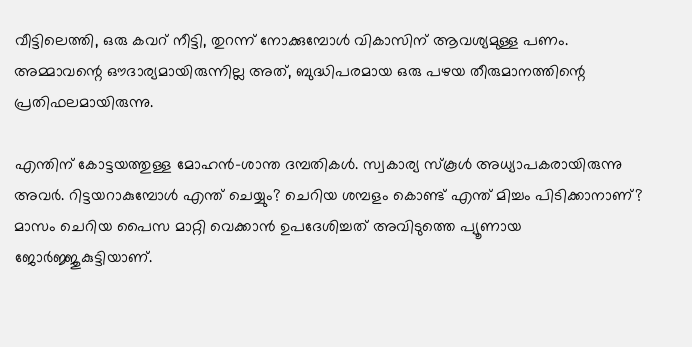വീട്ടിലെത്തി, ഒരു കവറ് നീട്ടി, തുറന്ന് നോക്കുമ്പോൾ വികാസിന് ആവശ്യമുള്ള പണം. അമ്മാവന്റെ ഔദാര്യമായിരുന്നില്ല അത്, ബുദ്ധിപരമായ ഒരു പഴയ തീരുമാനത്തിന്റെ പ്രതിഫലമായിരുന്നു.

എന്തിന് കോട്ടയത്തുള്ള മോഹൻ-ശാന്ത ദമ്പതികൾ. സ്വകാര്യ സ്കൂൾ അധ്യാപകരായിരുന്നു അവർ. റിട്ടയറാകുമ്പോൾ എന്ത് ചെയ്യും? ചെറിയ ശമ്പളം കൊണ്ട് എന്ത് മിച്ചം പിടിക്കാനാണ്? മാസം ചെറിയ പൈസ മാറ്റി വെക്കാൻ ഉപദേശിച്ചത് അവിടുത്തെ പ്യൂണായ ജോർജ്ജുകുട്ടിയാണ്.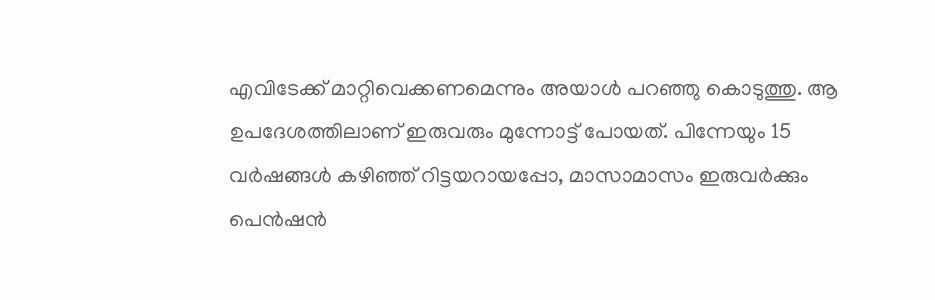എവിടേക്ക് മാറ്റിവെക്കണമെന്നും അയാൾ പറഞ്ഞു കൊടുത്തു. ആ ഉപദേശത്തിലാണ് ഇരുവരും മുന്നോട്ട് പോയത്. പിന്നേയും 15 വർഷങ്ങൾ കഴിഞ്ഞ് റിട്ടയറായപ്പോ, മാസാമാസം ഇരുവർക്കും പെൻഷൻ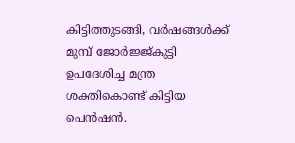കിട്ടിത്തുടങ്ങി, വർഷങ്ങൾക്ക് മുമ്പ് ജോർജ്ജ്കുട്ടി ഉപദേശിച്ച മന്ത്ര ശക്തികൊണ്ട് കിട്ടിയ പെൻഷൻ.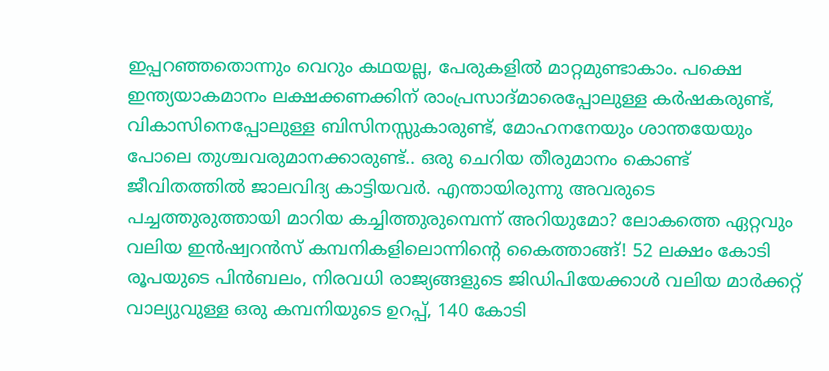ഇപ്പറഞ്ഞതൊന്നും വെറും കഥയല്ല, പേരുകളിൽ മാറ്റമുണ്ടാകാം. പക്ഷെ ഇന്ത്യയാകമാനം ലക്ഷക്കണക്കിന് ‌രാംപ്രസാദ്മാരെപ്പോലുള്ള കർഷകരുണ്ട്, വികാസിനെപ്പോലുള്ള ബിസിനസ്സുകാരുണ്ട്, മോഹനനേയും ശാന്തയേയും പോലെ തുശ്ചവരുമാനക്കാരുണ്ട്.. ഒരു ചെറിയ തീരുമാനം കൊണ്ട് ജീവിതത്തിൽ ജാലവിദ്യ കാട്ടിയവർ. എന്തായിരുന്നു അവരുടെ പച്ചത്തുരുത്തായി മാറിയ കച്ചിത്തുരുമ്പെന്ന് അറിയുമോ? ലോകത്തെ ഏറ്റവും വലിയ ഇൻഷ്വറൻസ് കമ്പനികളിലൊന്നിന്റെ കൈത്താങ്ങ്! 52 ലക്ഷം കോടി രൂപയുടെ പിൻബലം, നിരവധി രാജ്യങ്ങളുടെ ജിഡിപിയേക്കാൾ വലിയ മാർക്കറ്റ് വാല്യുവുള്ള ഒരു കമ്പനിയുടെ ഉറപ്പ്, 140 കോടി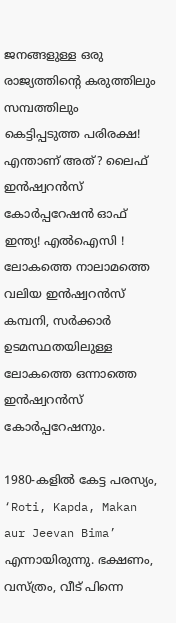ജനങ്ങളുള്ള ഒരു രാജ്യത്തിന്റെ കരുത്തിലും സമ്പത്തിലും കെട്ടിപ്പടുത്ത പരിരക്ഷ! എന്താണ് അത്? ലൈഫ് ഇൻഷ്വറൻസ് കോർപ്പറേഷൻ ഓഫ് ഇന്ത്യ! എൽഐസി ! ലോകത്തെ നാലാമത്തെ വലിയ ഇൻഷ്വറൻസ് കമ്പനി, സർക്കാർ ഉടമസ്ഥതയിലുള്ള ലോകത്തെ ഒന്നാത്തെ ഇൻഷ്വറൻസ് കോർപ്പറേഷനും.

1980-കളിൽ കേട്ട പരസ്യം, ‘Roti, Kapda, Makan aur Jeevan Bima’ എന്നായിരുന്നു. ഭക്ഷണം, വസ്ത്രം, വീട് പിന്നെ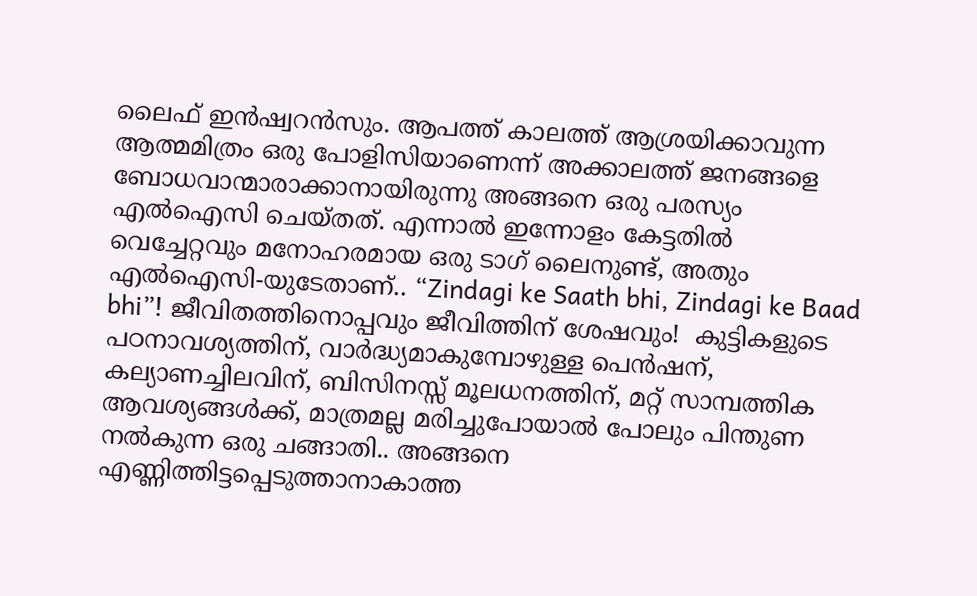ലൈഫ് ഇൻഷ്വറൻസും. ആപത്ത് കാലത്ത് ആശ്രയിക്കാവുന്ന ആത്മമിത്രം ഒരു പോളിസിയാണെന്ന് അക്കാലത്ത് ജനങ്ങളെ ബോധവാന്മാരാക്കാനായിരുന്നു അങ്ങനെ ഒരു പരസ്യം എൽഐസി ചെയ്തത്. എന്നാൽ ഇന്നോളം കേട്ടതിൽ വെച്ചേറ്റവും മനോഹരമായ ഒരു ടാഗ് ലൈനുണ്ട്, അതും എൽഐസി-യുടേതാണ്.. “Zindagi ke Saath bhi, Zindagi ke Baad bhi”! ജീവിതത്തിനൊപ്പവും ജീവിത്തിന് ശേഷവും!  കുട്ടികളുടെ പഠനാവശ്യത്തിന്, വാർദ്ധ്യമാകുമ്പോഴുള്ള പെൻഷന്, കല്യാണച്ചിലവിന്, ബിസിനസ്സ് മൂലധനത്തിന്, മറ്റ് സാമ്പത്തിക ആവശ്യങ്ങൾക്ക്, മാത്രമല്ല മരിച്ചുപോയാൽ പോലും പിന്തുണ നൽകുന്ന ഒരു ചങ്ങാതി.. അങ്ങനെ എണ്ണിത്തിട്ടപ്പെടുത്താനാകാത്ത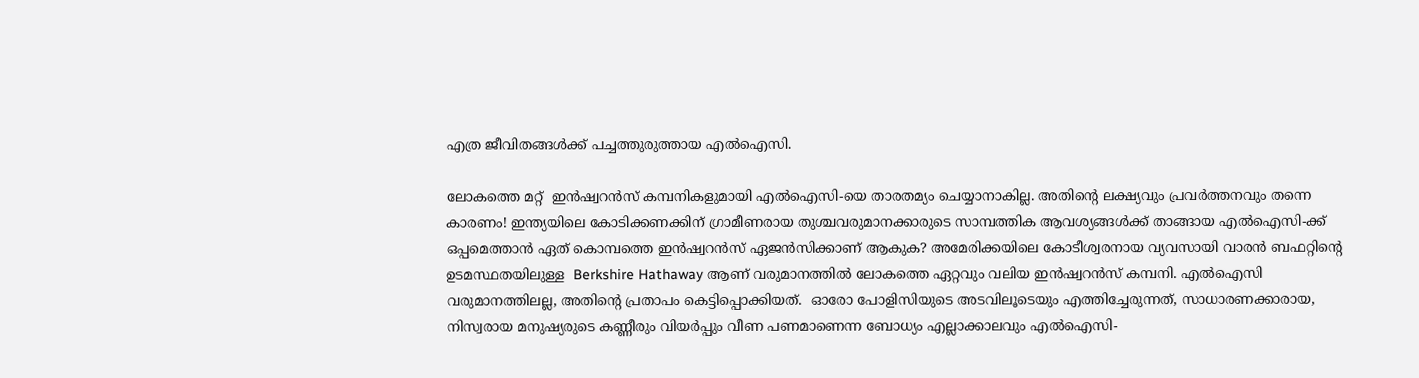എത്ര ജീവിതങ്ങൾക്ക് പച്ചത്തുരുത്തായ എൽഐസി.

ലോകത്തെ മറ്റ്  ഇൻഷ്വറൻസ് കമ്പനികളുമായി എൽഐസി-യെ താരതമ്യം ചെയ്യാനാകില്ല. അതിന്റെ ലക്ഷ്യവും പ്രവർത്തനവും തന്നെ കാരണം! ഇന്ത്യയിലെ കോടിക്കണക്കിന് ഗ്രാമീണരായ തുശ്ചവരുമാനക്കാരുടെ സാമ്പത്തിക ആവശ്യങ്ങൾക്ക് താങ്ങായ എൽഐസി-ക്ക് ഒപ്പമെത്താൻ ഏത് കൊമ്പത്തെ ഇൻഷ്വറൻസ് ഏജൻസിക്കാണ് ആകുക? അമേരിക്കയിലെ കോടീശ്വരനായ വ്യവസായി വാരൻ ബഫറ്റിന്റെ ഉടമസ്ഥതയിലുള്ള  Berkshire Hathaway ആണ് വരുമാനത്തിൽ ലോകത്തെ ഏറ്റവും വലിയ ഇൻഷ്വറൻസ് കമ്പനി. എൽഐസി വരുമാനത്തിലല്ല, അതിന്റെ പ്രതാപം കെട്ടിപ്പൊക്കിയത്.  ഓരോ പോളിസിയുടെ അടവിലൂടെയും എത്തിച്ചേരുന്നത്, സാധാരണക്കാരായ, നിസ്വരായ മനുഷ്യരുടെ കണ്ണീരും വിയർപ്പും വീണ പണമാണെന്ന ബോധ്യം എല്ലാക്കാലവും എൽഐസി-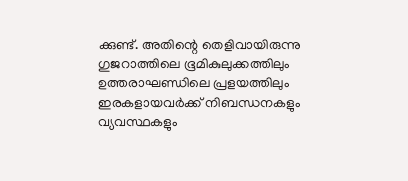ക്കുണ്ട്. അതിന്റെ തെളിവായിരുന്നു ഗുജറാത്തിലെ ഭൂമികുലുക്കത്തിലും ഉത്തരാഘണ്ഡിലെ പ്രളയത്തിലും ഇരകളായവർക്ക് നിബന്ധനകളും വ്യവസ്ഥകളും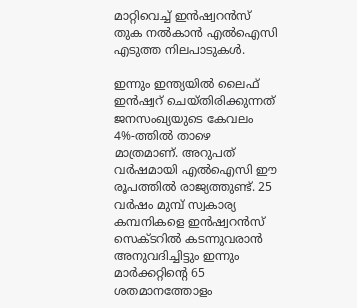മാറ്റിവെച്ച് ഇൻഷ്വറൻസ് തുക നൽകാൻ എൽഐസി എടുത്ത നിലപാടുകൾ.

ഇന്നും ഇന്ത്യയിൽ ലൈഫ് ഇൻഷ്വറ് ചെയ്തിരിക്കുന്നത് ജനസംഖ്യയുടെ കേവലം 4%-ത്തിൽ താഴെ മാത്രമാണ്. അറുപത് വർഷമായി എൽഐസി ഈ രൂപത്തിൽ രാജ്യത്തുണ്ട്. 25 വർഷം മുമ്പ് സ്വകാര്യ കമ്പനികളെ ഇൻഷ്വറൻസ് സെക്ടറിൽ കടന്നുവരാൻ അനുവദിച്ചിട്ടും ഇന്നും മാർക്കറ്റിന്റെ 65 ശതമാനത്തോളം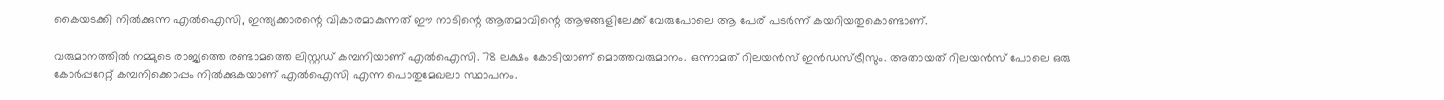കൈയടക്കി നിൽക്കുന്ന എൽഐസി, ഇന്ത്യക്കാരന്റെ വികാരമാകുന്നത് ഈ നാടിന്റെ ആതമാവിന്റെ ആഴങ്ങളിലേക്ക് വേരുപോലെ ആ പേര് പടർന്ന് കയറിയതുകൊണ്ടാണ്.

വരുമാനത്തിൽ നമ്മുടെ രാജ്യത്തെ രണ്ടാമത്തെ ലിസ്റ്റഡ് കമ്പനിയാണ് എൽഐസി. 78 ലക്ഷം കോടിയാണ് മൊത്തവരുമാനം. ഒന്നാമത് റിലയൻസ് ഇൻഡസ്ട്രീസും. അതായത് റിലയൻസ് പോലെ ഒരു കോർപ്പറേറ്റ് കമ്പനിക്കൊപ്പം നിൽക്കുകയാണ് എൽഐസി എന്ന പൊതുമേഖലാ സ്ഥാപനം.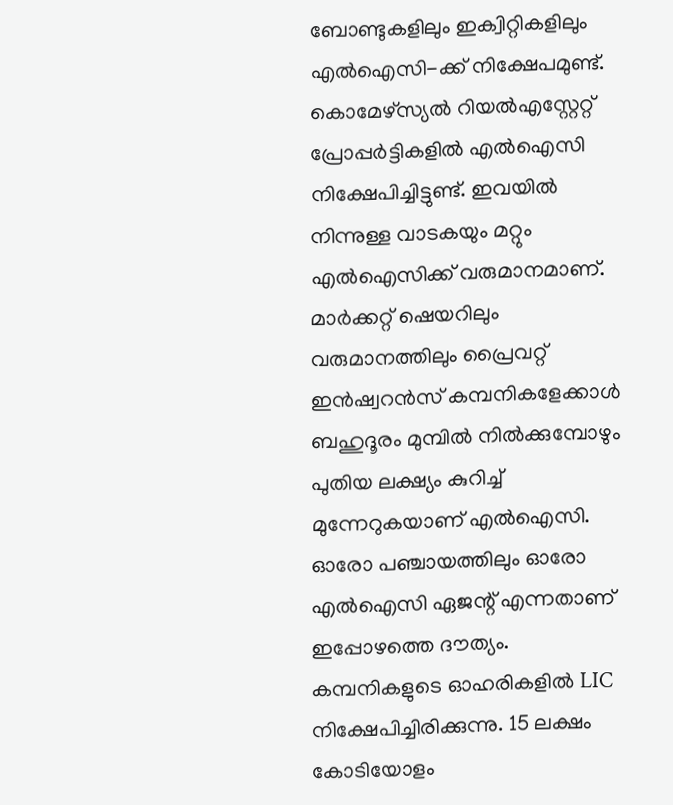ബോണ്ടുകളിലും ഇക്വിറ്റികളിലും എൽഐസി-ക്ക് നിക്ഷേപമുണ്ട്. കൊമേഴ്സ്യൽ റിയൽഎസ്റ്റേറ്റ് പ്രോപ്പർട്ടികളിൽ എൽഐസി നിക്ഷേപിച്ചിട്ടുണ്ട്. ഇവയിൽ നിന്നുള്ള വാടകയും മറ്റും എൽഐസിക്ക് വരുമാനമാണ്. മാർക്കറ്റ് ഷെയറിലും വരുമാനത്തിലും പ്രൈവറ്റ് ഇൻഷ്വറൻസ് കമ്പനികളേക്കാൾ ബഹുദൂരം മുമ്പിൽ നിൽക്കുമ്പോഴും പുതിയ ലക്ഷ്യം കുറിച്ച് മുന്നേറുകയാണ് എൽഐസി. ഓരോ പഞ്ചായത്തിലും ഓരോ എൽഐസി ഏജന്റ് എന്നതാണ് ഇപ്പോഴത്തെ ദൗത്യം. കമ്പനികളുടെ ഓഹരികളിൽ LIC നിക്ഷേപിച്ചിരിക്കുന്നു. 15 ലക്ഷം കോടിയോളം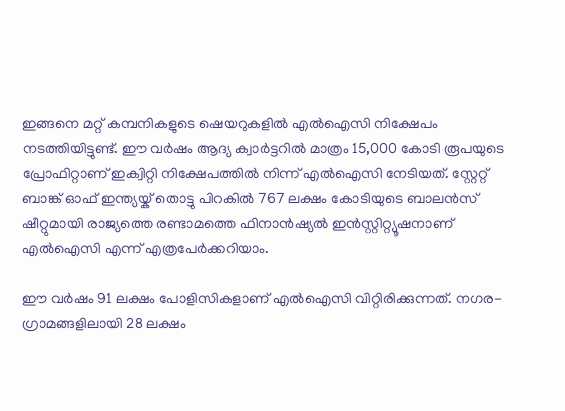ഇങ്ങനെ മറ്റ് കമ്പനികളുടെ ഷെയറുകളിൽ എൽഐസി നിക്ഷേപം നടത്തിയിട്ടുണ്ട്. ഈ വർഷം ആദ്യ ക്വാർട്ടറിൽ മാത്രം 15,000 കോടി രൂപയുടെ പ്രോഫിറ്റാണ് ഇക്വിറ്റി നിക്ഷേപത്തിൽ നിന്ന് എൽഐസി നേടിയത്. സ്റ്റേറ്റ് ബാങ്ക് ഓഫ് ഇന്ത്യയ്ക് തൊട്ടു പിറകിൽ 767 ലക്ഷം കോടിയുടെ ബാലൻസ് ഷീറ്റുമായി രാജ്യത്തെ രണ്ടാമത്തെ ഫിനാൻഷ്യൽ ഇൻസ്റ്റിറ്റ്യൂഷനാണ് എൽഐസി എന്ന് എത്രപേർക്കറിയാം.

ഈ വർഷം 91 ലക്ഷം പോളിസികളാണ് എൽഐസി വിറ്റിരിക്കുന്നത്. നഗര-ഗ്രാമങ്ങളിലായി 28 ലക്ഷം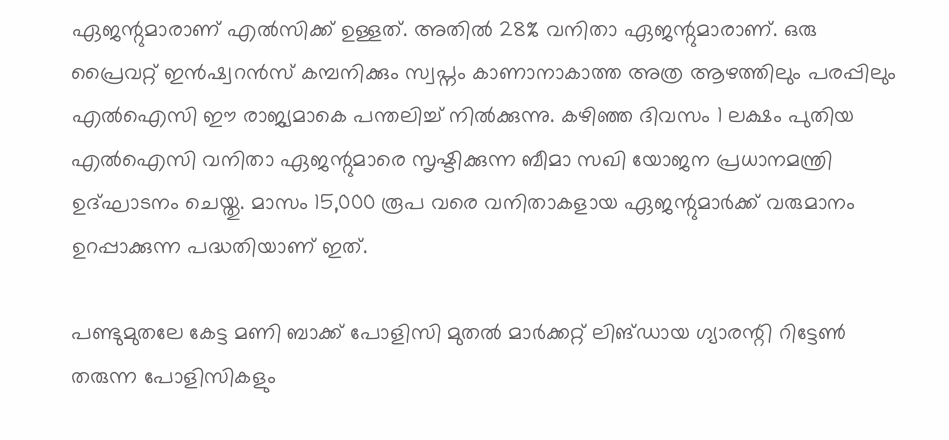ഏജന്റുമാരാണ് എൽസിക്ക് ഉള്ളത്. അതിൽ 28% വനിതാ ഏജന്റുമാരാണ്. ഒരു പ്രൈവറ്റ് ഇൻഷ്വറൻസ് കമ്പനിക്കും സ്വപ്നം കാണാനാകാത്ത അത്ര ആഴത്തിലും പരപ്പിലും എൽഐസി ഈ രാജ്യമാകെ പന്തലിച്ച് നിൽക്കുന്നു. കഴിഞ്ഞ ദിവസം 1 ലക്ഷം പുതിയ എൽഐസി വനിതാ ഏജന്റുമാരെ സൃഷ്ടിക്കുന്ന ബീമാ സഖി യോജന പ്രധാനമന്ത്രി ഉദ്ഘാടനം ചെയ്തു. മാസം 15,000 രൂപ വരെ വനിതാകളായ ഏജന്റുമാർക്ക് വരുമാനം ഉറപ്പാക്കുന്ന പദ്ധതിയാണ് ഇത്.

പണ്ടുമുതലേ കേട്ട മണി ബാക്ക് പോളിസി മുതൽ മാർക്കറ്റ് ലിങ്ഡായ ഗ്യാരന്റി റിട്ടേൺ തരുന്ന പോളിസികളും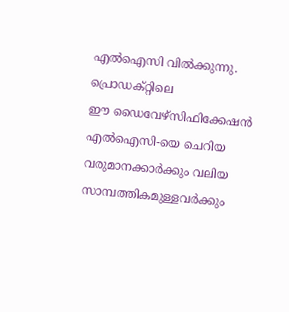എൽഐസി വിൽക്കുന്നു. പ്രൊ‍ഡക്റ്റിലെ ഈ ‍ഡൈവേഴ്സിഫിക്കേഷൻ എൽഐസി-യെ ചെറിയ വരുമാനക്കാർക്കും വലിയ സാമ്പത്തികമുള്ളവർക്കും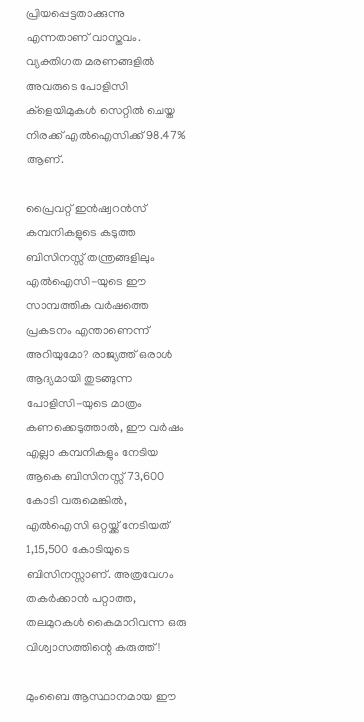പ്രിയപ്പെട്ടതാക്കുന്നു എന്നതാണ് വാസ്തവം. വ്യക്തിഗത മരണങ്ങളിൽ അവരുടെ പോളിസി ക്ളെയിമുകൾ സെറ്റിൽ ചെയ്ത നിരക്ക് എൽഐസിക്ക് 98.47% ആണ്.

പ്രൈവറ്റ് ഇൻഷ്വറൻസ് കമ്പനികളുടെ കടുത്ത ബിസിനസ്സ് തന്ത്രങ്ങളിലും എൽഐസി-യുടെ ഈ സാമ്പത്തിക വർഷത്തെ പ്രകടനം എന്താണെന്ന് അറിയുമോ? രാജ്യത്ത് ഒരാൾ ആദ്യമായി തുടങ്ങുന്ന പോളിസി-യുടെ മാത്രം കണക്കെടുത്താൽ, ഈ വർഷം എല്ലാ കമ്പനികളും നേടിയ ആകെ ബിസിനസ്സ് 73,600 കോടി വരുമെങ്കിൽ, എൽഐസി ഒറ്റയ്ക്ക് നേടിയത് 1,15,500 കോടിയുടെ ബിസിനസ്സാണ്. അത്രവേഗം തകർക്കാൻ പറ്റാത്ത, തലമുറകൾ കൈമാറിവന്ന ഒരു വിശ്വാസത്തിന്റെ കരുത്ത്!

മുംബൈ ആസ്ഥാനമായ ഈ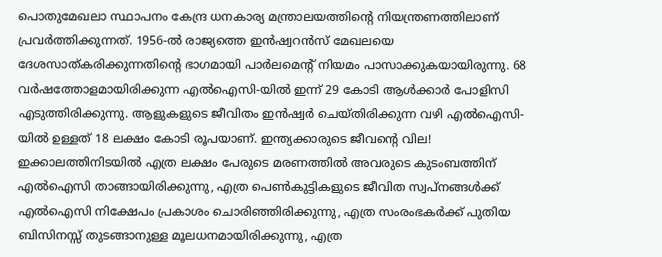പൊതുമേഖലാ സ്ഥാപനം കേന്ദ്ര ധനകാര്യ മന്ത്രാലയത്തിന്റെ നിയന്ത്രണത്തിലാണ് പ്രവർത്തിക്കുന്നത്. 1956-ൽ രാജ്യത്തെ ഇൻഷ്വറൻസ് മേഖലയെ ദേശസാത്കരിക്കുന്നതിന്റെ ഭാഗമായി പാർലമെന്റ് നിയമം പാസാക്കുകയായിരുന്നു. 68 വർഷത്തോളമായിരിക്കുന്ന എൽഐസി-യിൽ ഇന്ന് 29 കോടി ആൾക്കാർ പോളിസി എടുത്തിരിക്കുന്നു. ആളുകളുടെ ജീവിതം ഇൻഷ്വർ ചെയ്തിരിക്കുന്ന വഴി എൽഐസി-യിൽ ഉള്ളത് 18 ലക്ഷം കോടി രൂപയാണ്. ഇന്ത്യക്കാരുടെ ജീവന്റെ വില! ഇക്കാലത്തിനിടയിൽ എത്ര ലക്ഷം പേരുടെ മരണത്തിൽ അവരുടെ കുടംബത്തിന് എൽഐസി താങ്ങായിരിക്കുന്നു, എത്ര പെൺകുട്ടികളുടെ ജീവിത സ്വപ്നങ്ങൾക്ക് എൽഐസി നിക്ഷേപം പ്രകാശം ചൊരിഞ്ഞിരിക്കുന്നു, എത്ര സംരംഭകർക്ക് പുതിയ ബിസിനസ്സ് തുടങ്ങാനുള്ള മൂലധനമായിരിക്കുന്നു, എത്ര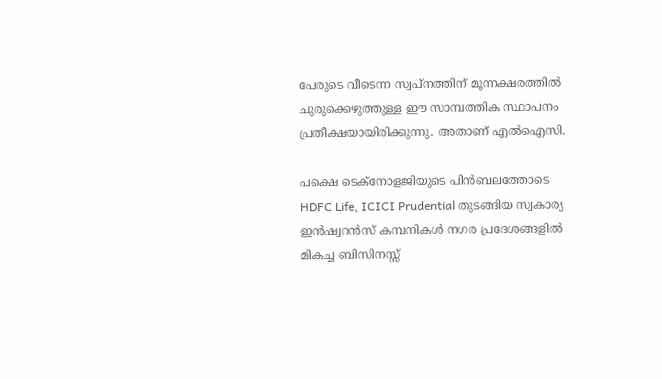പേരുടെ വീടെന്ന സ്വപ്നത്തിന് മൂന്നക്ഷരത്തിൽ ചുരുക്കെഴുത്തുള്ള ഈ സാമ്പത്തിക സ്ഥാപനം പ്രതീക്ഷയായിരിക്കുന്നു. അതാണ് എൽഐസി.

പക്ഷെ ടെക്നോളജിയുടെ പിൻബലത്തോടെ HDFC Life, ICICI Prudential തുടങ്ങിയ സ്വകാര്യ ഇൻഷ്വറൻസ് കമ്പനികൾ നഗര പ്രദേശങ്ങളിൽ മികച്ച ബിസിനസ്സ്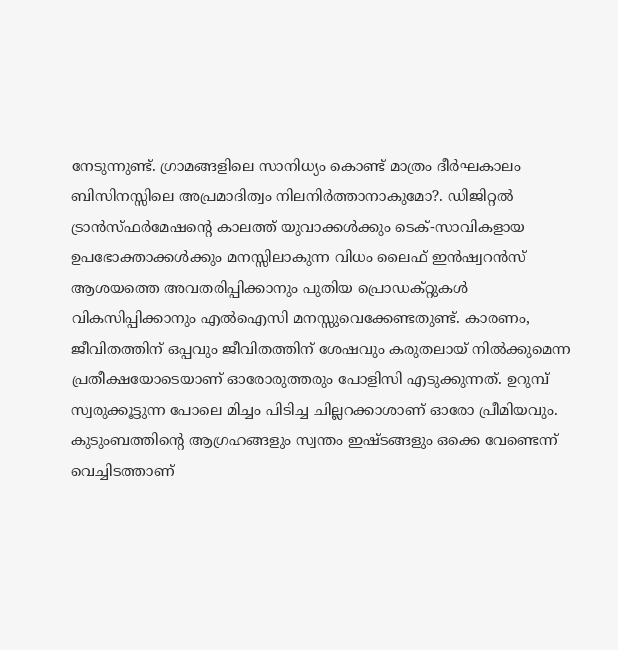നേടുന്നുണ്ട്. ഗ്രാമങ്ങളിലെ സാനിധ്യം കൊണ്ട് മാത്രം ദീർഘകാലം ബിസിനസ്സിലെ അപ്രമാദിത്വം നിലനിർത്താനാകുമോ?. ഡിജിറ്റൽ ട്രാൻസ്ഫർമേഷന്റെ കാലത്ത് യുവാക്കൾക്കും ടെക്-സാവികളായ ഉപഭോക്താക്കൾക്കും മനസ്സിലാകുന്ന വിധം ലൈഫ് ഇൻഷ്വറൻസ് ആശയത്തെ അവതരിപ്പിക്കാനും പുതിയ പ്രൊ‍ഡക്റ്റുകൾ വികസിപ്പിക്കാനും എൽഐസി മനസ്സുവെക്കേണ്ടതുണ്ട്. കാരണം, ജീവിതത്തിന് ഒപ്പവും ജീവിതത്തിന് ശേഷവും കരുതലായ് നിൽക്കുമെന്ന പ്രതീക്ഷയോടെയാണ് ഓരോരുത്തരും പോളിസി എടുക്കുന്നത്. ഉറുമ്പ് സ്വരുക്കൂട്ടുന്ന പോലെ മിച്ചം പിടിച്ച ചില്ലറക്കാശാണ് ഓരോ പ്രീമിയവും. കുടുംബത്തിന്റെ ആഗ്രഹങ്ങളും സ്വന്തം ഇഷ്ടങ്ങളും ഒക്കെ വേണ്ടെന്ന് വെച്ചിടത്താണ്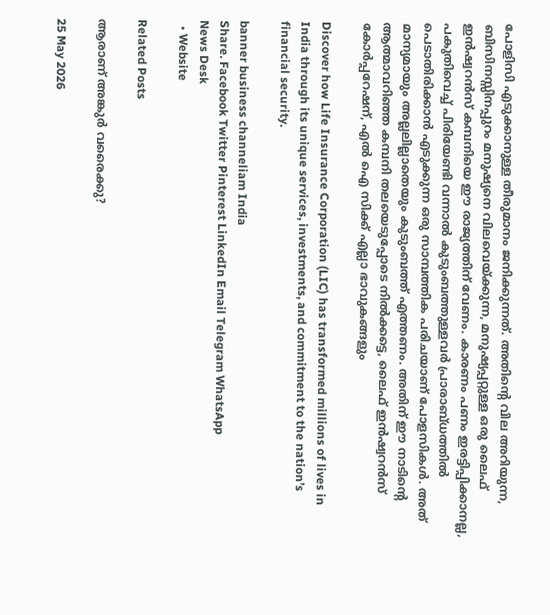പോളിസി എടുക്കാനുള്ള തീരുമാനം ജനിക്കുന്നത്. അതിന്റെ വില അറിയുന്ന, ബിസിനസ്സിനപ്പുറം മനുഷ്യനെ വിലവെയ്ക്കുന്ന, മനുഷ്യപ്പറ്റുള്ള ഒരു ലൈഫ് ഇൻഷ്വറൻസ് കമ്പനിയെ ഈ രാജ്യത്തിന് വേണം. കാരണം പണം ഇരട്ടിപ്പിക്കാനല്ല, പകുതിവെച്ച് പിരിയേണ്ടി വന്നാൽ കുടുംബത്തുള്ളവർ പ്രാരാബ്ധത്തിൽ പെടാതിരിക്കാൻ എടുക്കുന്ന ഒരു സാമ്പത്തിക പരിചയാണ് പോളസികൾ. അത് മാന്യമായും അല്ലലില്ലാതെയും കുടുംബത്ത് എത്തണം. അതിന് ഈ നാടിന്റെ ആത്മാവറിഞ്ഞ കമ്പനി തലയെടുപ്പോടെ നിൽക്കട്ടെ, ലൈഫ് ഇൻഷ്വറൻസ് കോർപ്പറേഷന്, എൽ ഐ സിക്ക് എല്ലാ ഭാവുകങ്ങളും

Discover how Life Insurance Corporation (LIC) has transformed millions of lives in India through its unique services, investments, and commitment to the nation’s financial security.

banner business channeliam India
Share. Facebook Twitter Pinterest LinkedIn Email Telegram WhatsApp
News Desk
  • Website

Related Posts

ആരാണ് അങ്കുർ വരൈക്കു?

25 May 2026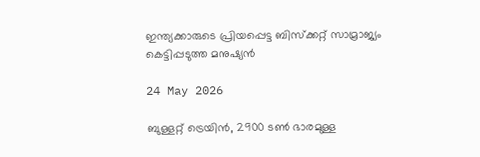ഇന്ത്യക്കാരുടെ പ്രിയപ്പെട്ട ബിസ്ക്കറ്റ് സാമ്രാജ്യം കെട്ടിപ്പടുത്ത മനുഷ്യൻ

24 May 2026

ബുള്ളറ്റ് ട്രെയിൻ, 2900 ടൺ ഭാരമുള്ള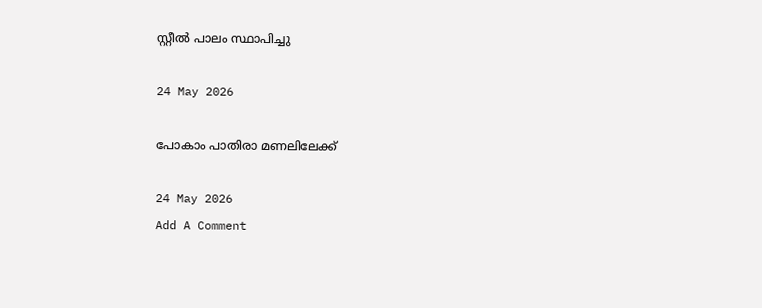സ്റ്റീൽ പാലം സ്ഥാപിച്ചു

24 May 2026

പോകാം പാതിരാ മണലിലേക്ക്

24 May 2026
Add A Comment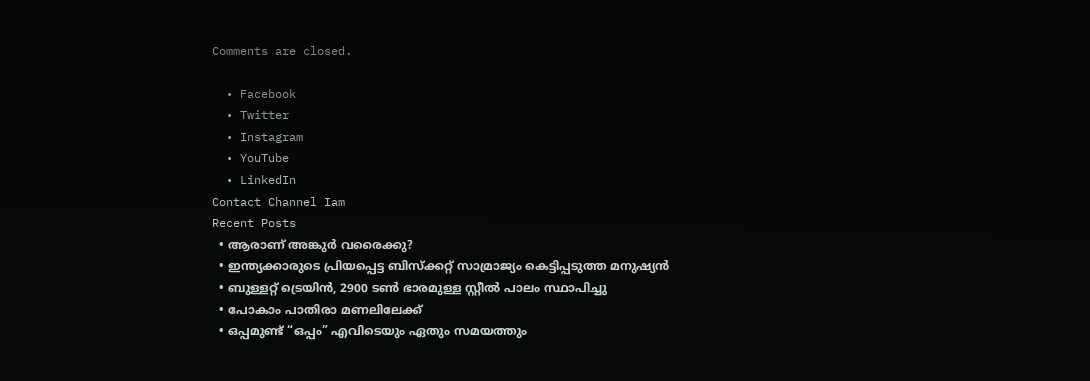Comments are closed.

  • Facebook
  • Twitter
  • Instagram
  • YouTube
  • LinkedIn
Contact Channel Iam
Recent Posts
  • ആരാണ് അങ്കുർ വരൈക്കു?
  • ഇന്ത്യക്കാരുടെ പ്രിയപ്പെട്ട ബിസ്ക്കറ്റ് സാമ്രാജ്യം കെട്ടിപ്പടുത്ത മനുഷ്യൻ
  • ബുള്ളറ്റ് ട്രെയിൻ, 2900 ടൺ ഭാരമുള്ള സ്റ്റീൽ പാലം സ്ഥാപിച്ചു
  • പോകാം പാതിരാ മണലിലേക്ക്
  • ഒപ്പമുണ്ട് “ഒപ്പം” എവിടെയും ഏതും സമയത്തും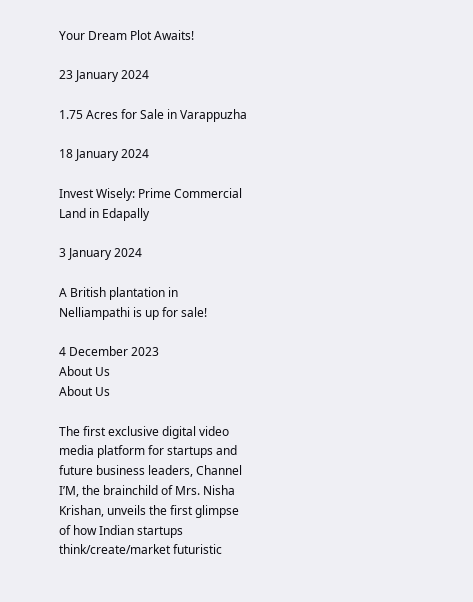Your Dream Plot Awaits!

23 January 2024

1.75 Acres for Sale in Varappuzha

18 January 2024

Invest Wisely: Prime Commercial Land in Edapally

3 January 2024

A British plantation in Nelliampathi is up for sale!

4 December 2023
About Us
About Us

The first exclusive digital video media platform for startups and future business leaders, Channel I’M, the brainchild of Mrs. Nisha Krishan, unveils the first glimpse of how Indian startups think/create/market futuristic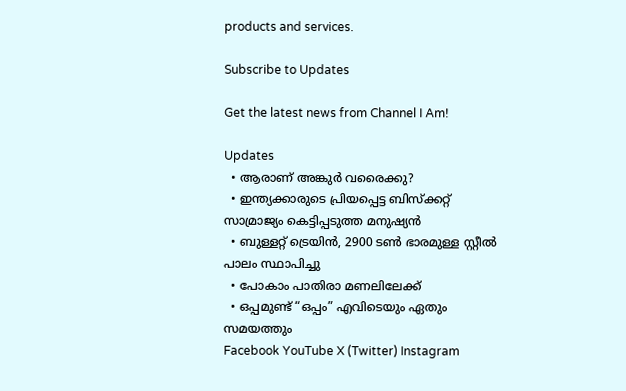products and services.

Subscribe to Updates

Get the latest news from Channel I Am!

Updates
  • ആരാണ് അങ്കുർ വരൈക്കു?
  • ഇന്ത്യക്കാരുടെ പ്രിയപ്പെട്ട ബിസ്ക്കറ്റ് സാമ്രാജ്യം കെട്ടിപ്പടുത്ത മനുഷ്യൻ
  • ബുള്ളറ്റ് ട്രെയിൻ, 2900 ടൺ ഭാരമുള്ള സ്റ്റീൽ പാലം സ്ഥാപിച്ചു
  • പോകാം പാതിരാ മണലിലേക്ക്
  • ഒപ്പമുണ്ട് “ഒപ്പം” എവിടെയും ഏതും സമയത്തും
Facebook YouTube X (Twitter) Instagram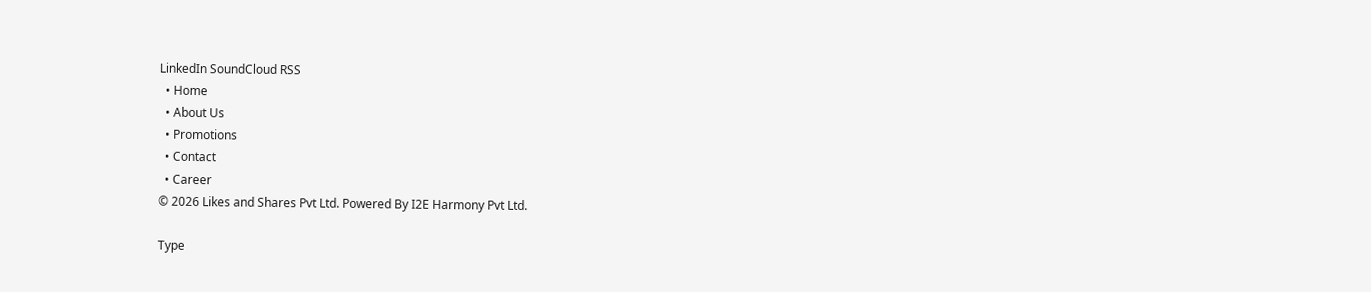LinkedIn SoundCloud RSS
  • Home
  • About Us
  • Promotions
  • Contact
  • Career
© 2026 Likes and Shares Pvt Ltd. Powered By I2E Harmony Pvt Ltd.

Type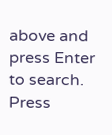above and press Enter to search. Press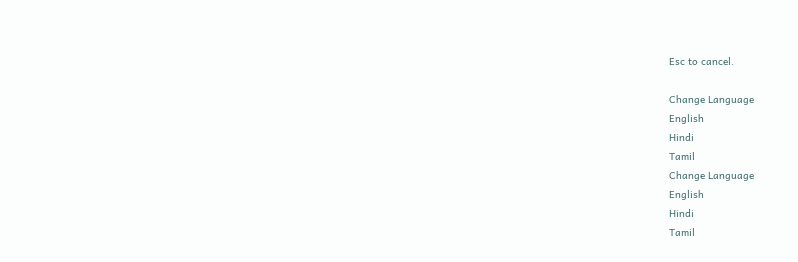Esc to cancel.

Change Language
English
Hindi
Tamil
Change Language
English
Hindi
Tamil